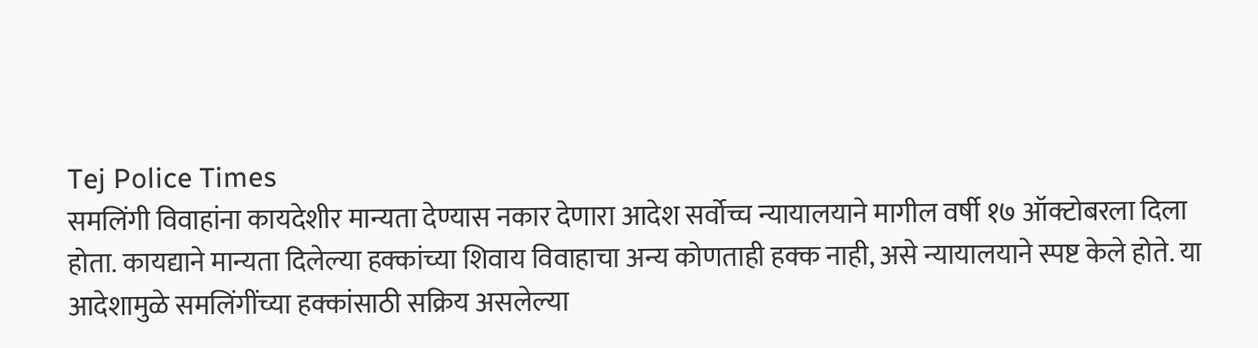Tej Police Times
समलिंगी विवाहांना कायदेशीर मान्यता देण्यास नकार देणारा आदेश सर्वोच्च न्यायालयाने मागील वर्षी १७ ऑक्टोबरला दिला होता. कायद्याने मान्यता दिलेल्या हक्कांच्या शिवाय विवाहाचा अन्य कोणताही हक्क नाही, असे न्यायालयाने स्पष्ट केले होते. या आदेशामुळे समलिंगींच्या हक्कांसाठी सक्रिय असलेल्या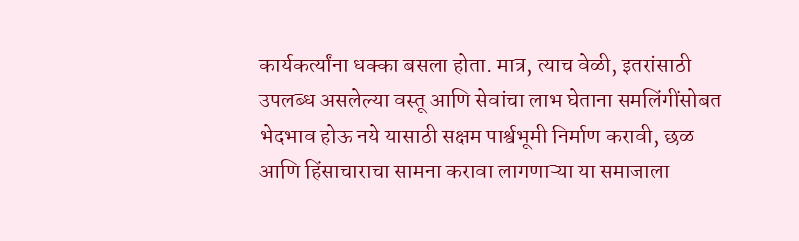कार्यकर्त्यांना धक्का बसला होता. मात्र, त्याच वेळी, इतरांसाठी उपलब्ध असलेल्या वस्तू आणि सेवांचा लाभ घेताना समलिंगींसोबत भेदभाव होऊ नये यासाठी सक्षम पार्श्वभूमी निर्माण करावी, छळ आणि हिंसाचाराचा सामना करावा लागणाऱ्या या समाजाला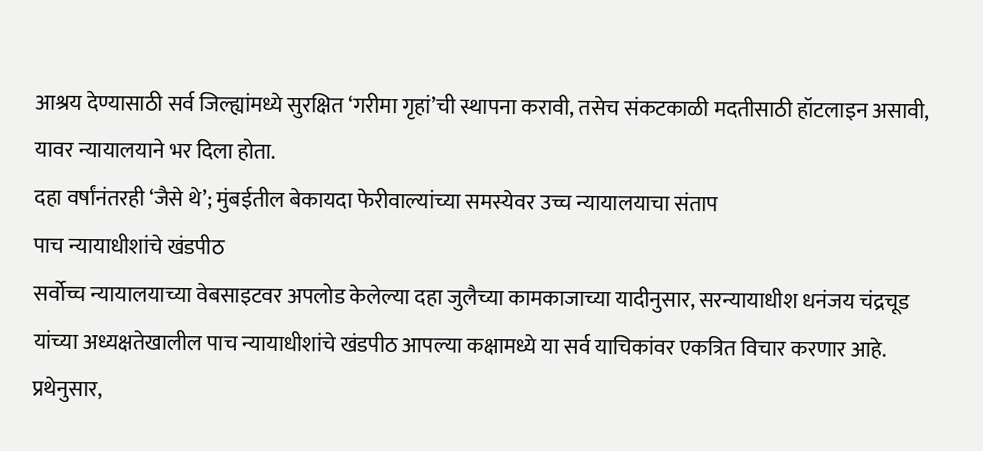आश्रय देण्यासाठी सर्व जिल्ह्यांमध्ये सुरक्षित ‘गरीमा गृहां’ची स्थापना करावी, तसेच संकटकाळी मदतीसाठी हॉटलाइन असावी, यावर न्यायालयाने भर दिला होता.
दहा वर्षांनंतरही ‘जैसे थे’; मुंबईतील बेकायदा फेरीवाल्यांच्या समस्येवर उच्च न्यायालयाचा संताप
पाच न्यायाधीशांचे खंडपीठ
सर्वोच्च न्यायालयाच्या वेबसाइटवर अपलोड केलेल्या दहा जुलैच्या कामकाजाच्या यादीनुसार, सरन्यायाधीश धनंजय चंद्रचूड यांच्या अध्यक्षतेखालील पाच न्यायाधीशांचे खंडपीठ आपल्या कक्षामध्ये या सर्व याचिकांवर एकत्रित विचार करणार आहे. प्रथेनुसार,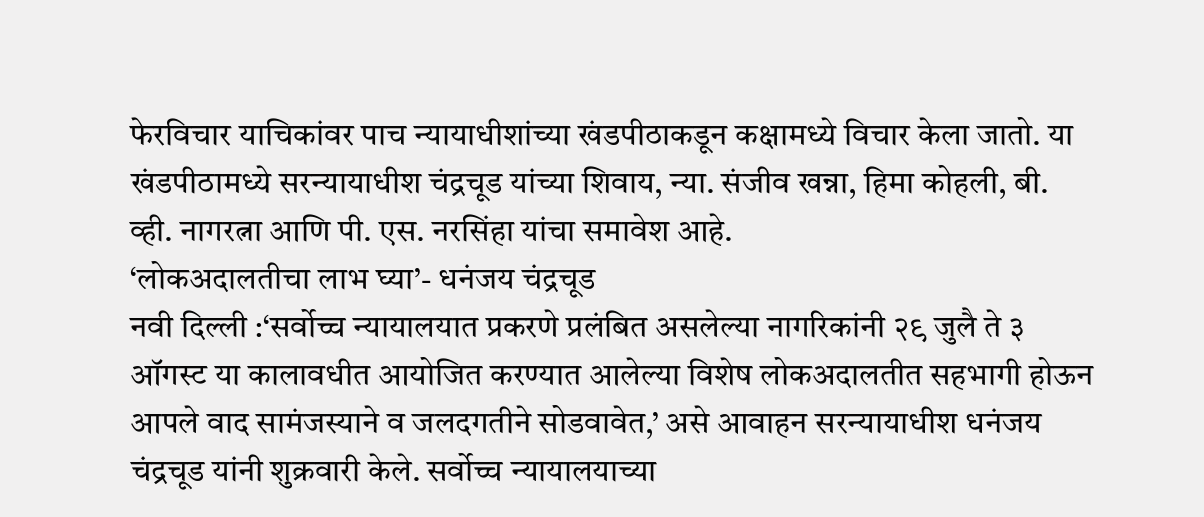फेरविचार याचिकांवर पाच न्यायाधीशांच्या खंडपीठाकडून कक्षामध्ये विचार केला जातो. या खंडपीठामध्ये सरन्यायाधीश चंद्रचूड यांच्या शिवाय, न्या. संजीव खन्ना, हिमा कोहली, बी. व्ही. नागरत्ना आणि पी. एस. नरसिंहा यांचा समावेश आहे.
‘लोकअदालतीचा लाभ घ्या’- धनंजय चंद्रचूड
नवी दिल्ली :‘सर्वोच्च न्यायालयात प्रकरणे प्रलंबित असलेल्या नागरिकांनी २९ जुलै ते ३ ऑगस्ट या कालावधीत आयोजित करण्यात आलेल्या विशेष लोकअदालतीत सहभागी होऊन आपले वाद सामंजस्याने व जलदगतीने सोडवावेत,’ असे आवाहन सरन्यायाधीश धनंजय चंद्रचूड यांनी शुक्रवारी केले. सर्वोच्च न्यायालयाच्या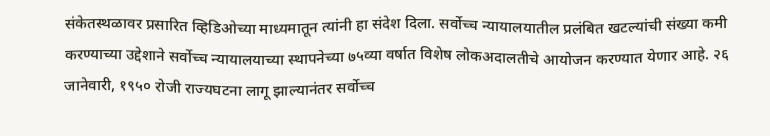संकेतस्थळावर प्रसारित व्हिडिओच्या माध्यमातून त्यांनी हा संदेश दिला. सर्वोच्च न्यायालयातील प्रलंबित खटल्यांची संख्या कमी करण्याच्या उद्देशाने सर्वोच्च न्यायालयाच्या स्थापनेच्या ७५व्या वर्षात विशेष लोकअदालतीचे आयोजन करण्यात येणार आहे. २६ जानेवारी, १९५० रोजी राज्यघटना लागू झाल्यानंतर सर्वोच्च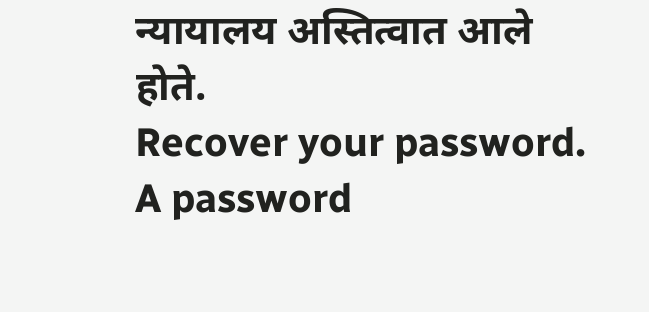न्यायालय अस्तित्वात आले होते.
Recover your password.
A password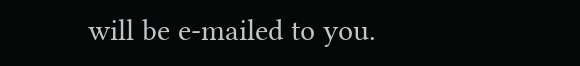will be e-mailed to you.